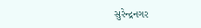સુરેન્દ્રનગર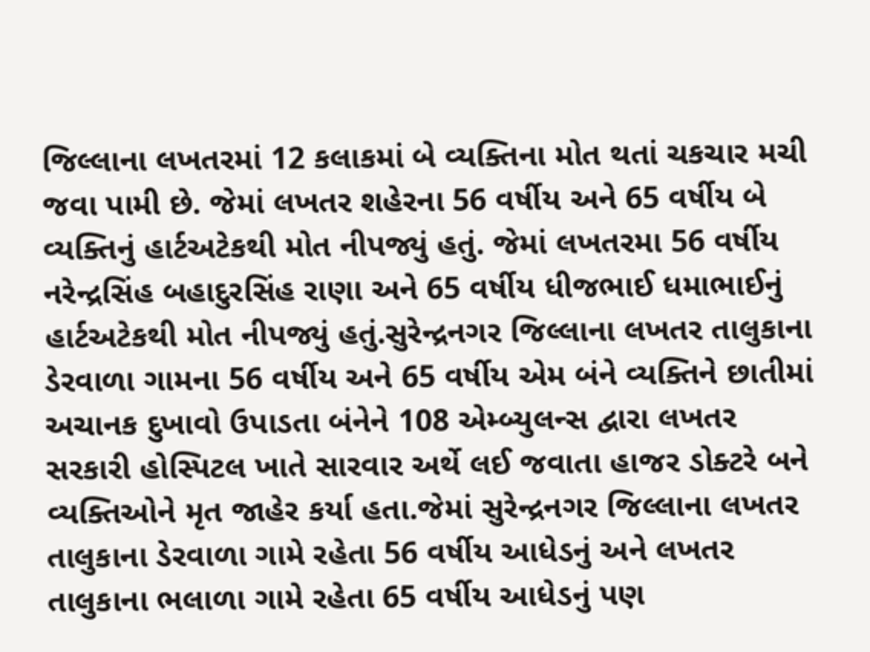જિલ્લાના લખતરમાં 12 કલાકમાં બે વ્યક્તિના મોત થતાં ચકચાર મચી જવા પામી છે. જેમાં લખતર શહેરના 56 વર્ષીય અને 65 વર્ષીય બે વ્યક્તિનું હાર્ટઅટેકથી મોત નીપજ્યું હતું. જેમાં લખતરમા 56 વર્ષીય નરેન્દ્રસિંહ બહાદુરસિંહ રાણા અને 65 વર્ષીય ધીજભાઈ ધમાભાઈનું હાર્ટઅટેકથી મોત નીપજ્યું હતું.સુરેન્દ્રનગર જિલ્લાના લખતર તાલુકાના ડેરવાળા ગામના 56 વર્ષીય અને 65 વર્ષીય એમ બંને વ્યક્તિને છાતીમાં અચાનક દુખાવો ઉપાડતા બંનેને 108 એમ્બ્યુલન્સ દ્વારા લખતર સરકારી હોસ્પિટલ ખાતે સારવાર અર્થે લઈ જવાતા હાજર ડોક્ટરે બને વ્યક્તિઓને મૃત જાહેર કર્યા હતા.જેમાં સુરેન્દ્રનગર જિલ્લાના લખતર તાલુકાના ડેરવાળા ગામે રહેતા 56 વર્ષીય આધેડનું અને લખતર તાલુકાના ભલાળા ગામે રહેતા 65 વર્ષીય આધેડનું પણ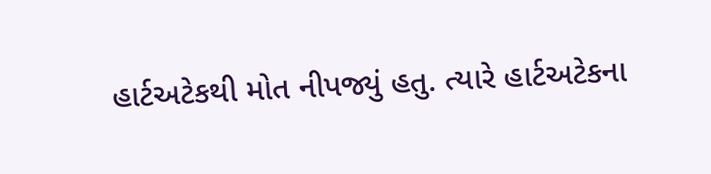હાર્ટઅટેકથી મોત નીપજ્યું હતુ. ત્યારે હાર્ટઅટેકના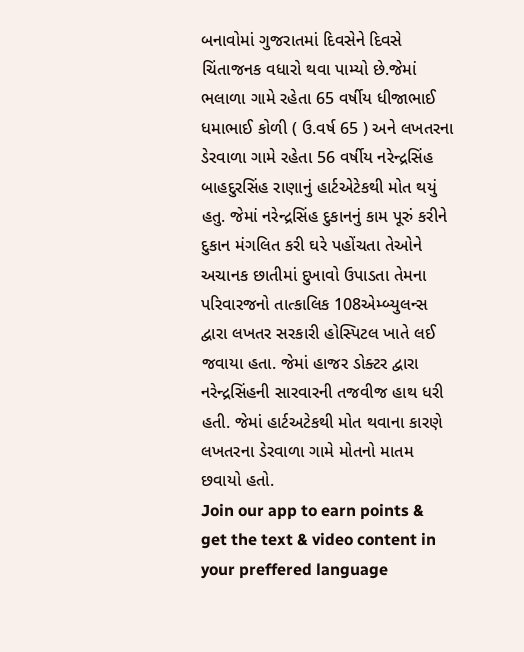બનાવોમાં ગુજરાતમાં દિવસેને દિવસે ચિંતાજનક વધારો થવા પામ્યો છે.જેમાં ભલાળા ગામે રહેતા 65 વર્ષીય ધીજાભાઈ ધમાભાઈ કોળી ( ઉ.વર્ષ 65 ) અને લખતરના ડેરવાળા ગામે રહેતા 56 વર્ષીય નરેન્દ્રસિંહ બાહદુરસિંહ રાણાનું હાર્ટએટેકથી મોત થયું હતુ. જેમાં નરેન્દ્રસિંહ દુકાનનું કામ પૂરું કરીને દુકાન મંગલિત કરી ઘરે પહોંચતા તેઓને અચાનક છાતીમાં દુખાવો ઉપાડતા તેમના પરિવારજનો તાત્કાલિક 108એમ્બ્યુલન્સ દ્વારા લખતર સરકારી હોસ્પિટલ ખાતે લઈ જવાયા હતા. જેમાં હાજર ડોક્ટર દ્વારા નરેન્દ્રસિંહની સારવારની તજવીજ હાથ ધરી હતી. જેમાં હાર્ટઅટેકથી મોત થવાના કારણે લખતરના ડેરવાળા ગામે મોતનો માતમ છવાયો હતો.
Join our app to earn points & get the text & video content in your preffered language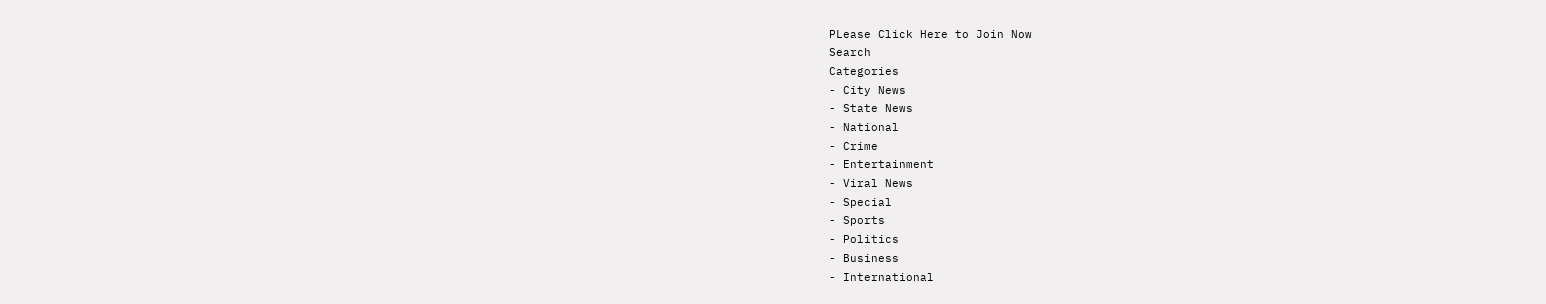PLease Click Here to Join Now
Search
Categories
- City News
- State News
- National
- Crime
- Entertainment
- Viral News
- Special
- Sports
- Politics
- Business
- International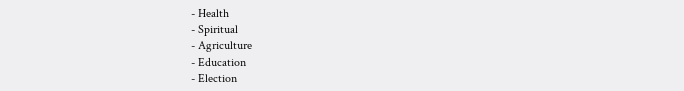- Health
- Spiritual
- Agriculture
- Education
- Election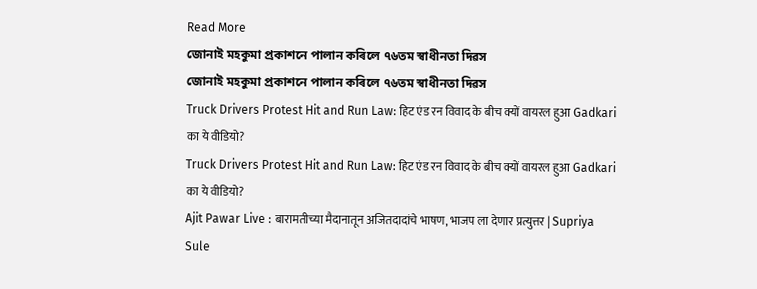Read More
জোনাই মহকুমা প্ৰকাশনে পালান কৰিলে ৭৬তম স্বাধীনতা দিৱস
জোনাই মহকুমা প্ৰকাশনে পালান কৰিলে ৭৬তম স্বাধীনতা দিৱস
Truck Drivers Protest Hit and Run Law: हिट एंड रन विवाद के बीच क्यों वायरल हुआ Gadkari का ये वीडियो?
Truck Drivers Protest Hit and Run Law: हिट एंड रन विवाद के बीच क्यों वायरल हुआ Gadkari का ये वीडियो?
Ajit Pawar Live : बारामतीच्या मैदानातून अजितदादांचे भाषण, भाजप ला देणार प्रत्युत्तर | Supriya Sule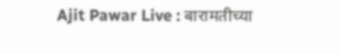Ajit Pawar Live : बारामतीच्या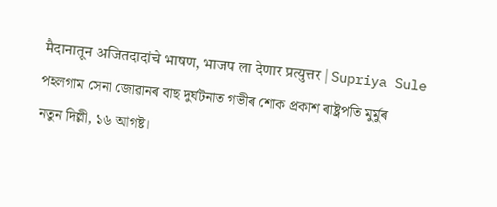मैदानातून अजितदादांचे भाषण, भाजप ला देणार प्रत्युत्तर | Supriya Sule
পহলগাম সেনা জোৱানৰ বাছ দুৰ্ঘটনাত গভীৰ শোক প্ৰকাশ ৰাষ্ট্ৰপতি মুৰ্মুৰ
নতুন দিল্লী, ১৬ আগষ্ট।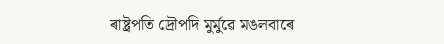ৰাষ্ট্ৰপতি দ্ৰৌপদি মুৰ্মুৱে মঙলবাৰে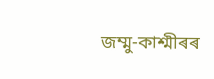জম্মু-কাশ্মীৰৰ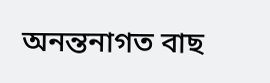অনন্তনাগত বাছ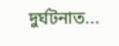দুৰ্ঘটনাত...